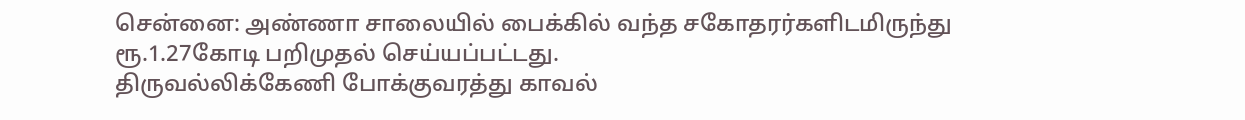சென்னை: அண்ணா சாலையில் பைக்கில் வந்த சகோதரர்களிடமிருந்து ரூ.1.27கோடி பறிமுதல் செய்யப்பட்டது.
திருவல்லிக்கேணி போக்குவரத்து காவல்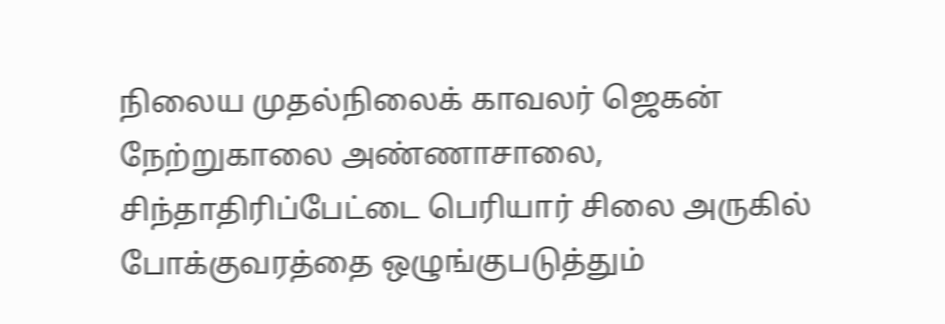நிலைய முதல்நிலைக் காவலர் ஜெகன் நேற்றுகாலை அண்ணாசாலை, சிந்தாதிரிப்பேட்டை பெரியார் சிலை அருகில் போக்குவரத்தை ஒழுங்குபடுத்தும்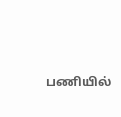பணியில்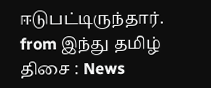ஈடுபட்டிருந்தார்.
from இந்து தமிழ் திசை : News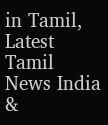in Tamil, Latest Tamil News India &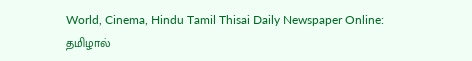World, Cinema, Hindu Tamil Thisai Daily Newspaper Online: தமிழால்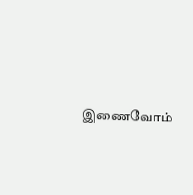இணைவோம்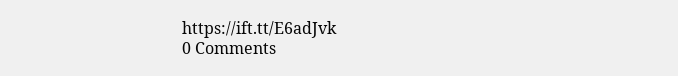https://ift.tt/E6adJvk
0 Comments